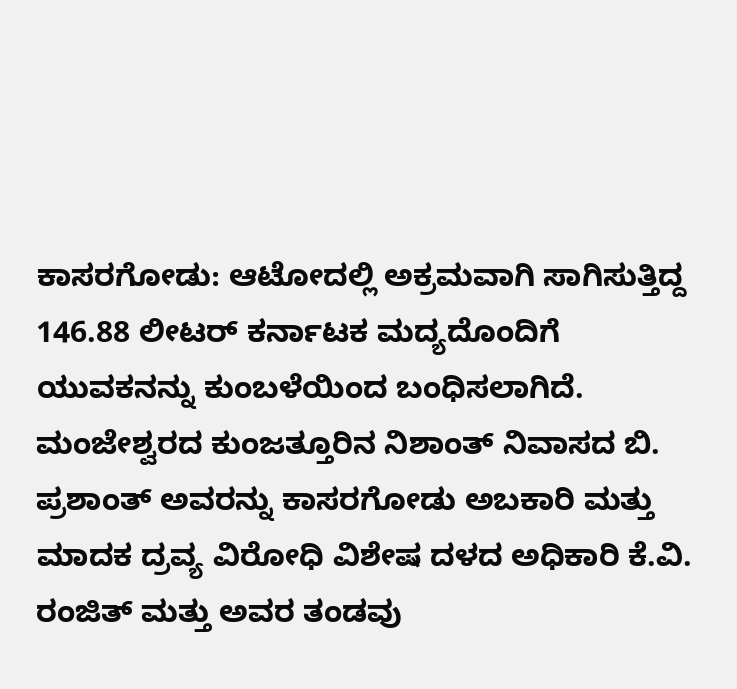ಕಾಸರಗೋಡು: ಆಟೋದಲ್ಲಿ ಅಕ್ರಮವಾಗಿ ಸಾಗಿಸುತ್ತಿದ್ದ 146.88 ಲೀಟರ್ ಕರ್ನಾಟಕ ಮದ್ಯದೊಂದಿಗೆ ಯುವಕನನ್ನು ಕುಂಬಳೆಯಿಂದ ಬಂಧಿಸಲಾಗಿದೆ. ಮಂಜೇಶ್ವರದ ಕುಂಜತ್ತೂರಿನ ನಿಶಾಂತ್ ನಿವಾಸದ ಬಿ. ಪ್ರಶಾಂತ್ ಅವರನ್ನು ಕಾಸರಗೋಡು ಅಬಕಾರಿ ಮತ್ತು ಮಾದಕ ದ್ರವ್ಯ ವಿರೋಧಿ ವಿಶೇಷ ದಳದ ಅಧಿಕಾರಿ ಕೆ.ವಿ. ರಂಜಿತ್ ಮತ್ತು ಅವರ ತಂಡವು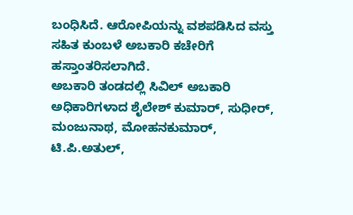ಬಂಧಿಸಿದೆ. ಆರೋಪಿಯನ್ನು ವಶಪಡಿಸಿದ ವಸ್ತು ಸಹಿತ ಕುಂಬಳೆ ಅಬಕಾರಿ ಕಚೇರಿಗೆ ಹಸ್ತಾಂತರಿಸಲಾಗಿದೆ.
ಅಬಕಾರಿ ತಂಡದಲ್ಲಿ ಸಿವಿಲ್ ಅಬಕಾರಿ ಅಧಿಕಾರಿಗಳಾದ ಶೈಲೇಶ್ ಕುಮಾರ್, ಸುಧೀರ್, ಮಂಜುನಾಥ, ಮೋಹನಕುಮಾರ್, ಟಿ.ಪಿ.ಅತುಲ್,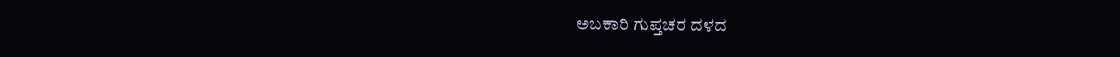ಅಬಕಾರಿ ಗುಪ್ತಚರ ದಳದ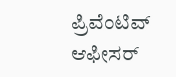ಪ್ರಿವೆಂಟಿವ್ ಆಫೀಸರ್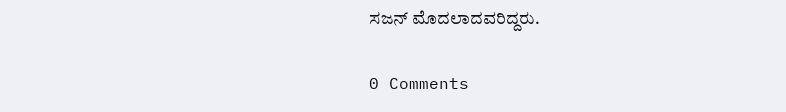ಸಜನ್ ಮೊದಲಾದವರಿದ್ದರು.

0 Comments